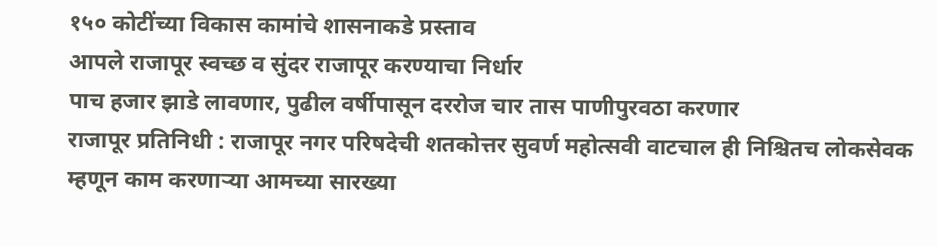१५० कोटींच्या विकास कामांचे शासनाकडे प्रस्ताव
आपले राजापूर स्वच्छ व सुंदर राजापूर करण्याचा निर्धार
पाच हजार झाडे लावणार, पुढील वर्षीपासून दररोज चार तास पाणीपुरवठा करणार
राजापूर प्रतिनिधी : राजापूर नगर परिषदेची शतकोत्तर सुवर्ण महोत्सवी वाटचाल ही निश्चितच लोकसेवक म्हणून काम करणाऱ्या आमच्या सारख्या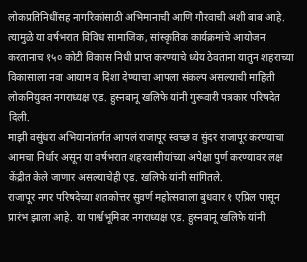लोकप्रतिनिधींसह नागरिकांसाठी अभिमानाची आणि गौरवाची अशी बाब आहे. त्यामुळे या वर्षभरात विविध सामाजिक, सांस्कृतिक कार्यक्रमांचे आयोजन करतानाच १५० कोटी विकास निधी प्राप्त करण्याचे ध्येय ठेवताना यातुन शहराच्या विकासाला नवा आयाम व दिशा देण्याचा आपला संकल्प असल्याची माहिती लोकनियुक्त नगराध्यक्ष एड. हुस्नबानू खलिफे यांनी गुरूवारी पत्रकार परिषदेत दिली.
माझी वसुंधरा अभियानांतर्गत आपलं राजापूर स्वच्छ व सुंदर राजापूर करण्याचा आमचा निर्धार असून या वर्षभरात शहरवासीयांच्या अपेक्षा पुर्ण करण्यावर लक्ष केंद्रीत केले जाणार असल्याचेही एड. खलिफे यांनी सांगितले.
राजापूर नगर परिषदेच्या शतकोत्तर सुवर्ण महोत्सवाला बुधवार १ एप्रिल पासून प्रारंभ झाला आहे. या पार्श्वभूमिवर नगराध्यक्ष एड. हुस्नबानू खलिफे यांनी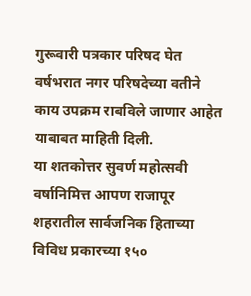गुरूवारी पत्रकार परिषद घेत वर्षभरात नगर परिषदेच्या वतीने काय उपक्रम राबविले जाणार आहेत याबाबत माहिती दिली.
या शतकोत्तर सुवर्ण महोत्सवी वर्षानिमित्त आपण राजापूर शहरातील सार्वजनिक हिताच्या विविध प्रकारच्या १५०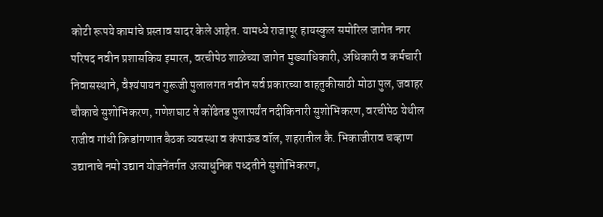कोटी रूपये कामांचे प्रस्ताव सादर केले आहेत. यामध्ये राजापूर हायस्कुल समोरिल जागेत नगर परिषद नवीन प्रशासकिय इमारत, वरचीपेठ शाळेच्या जागेत मुख्याधिकारी, अधिकारी व कर्मचारी निवासस्थाने, वैश्यंपायन गुरूजी पुलालगत नवीन सर्व प्रकारच्या वाहतुकीसाठी मोठा पुल, जवाहर चौकाचे सुशोभिकरण, गणेशघाट ते कोंढेतड पुलापर्यंत नदीकिनारी सुशोभिकरण, वरचीपेठ येथील राजीव गांधी क्रिडांगणात बैठक व्यवस्था व कंपाऊंड वॉल, शहरातील कै. भिकाजीराव चव्हाण उद्यानाचे नमो उद्यान योजनेंतर्गत अत्याधुनिक पध्दतीने सुशोभिकरण,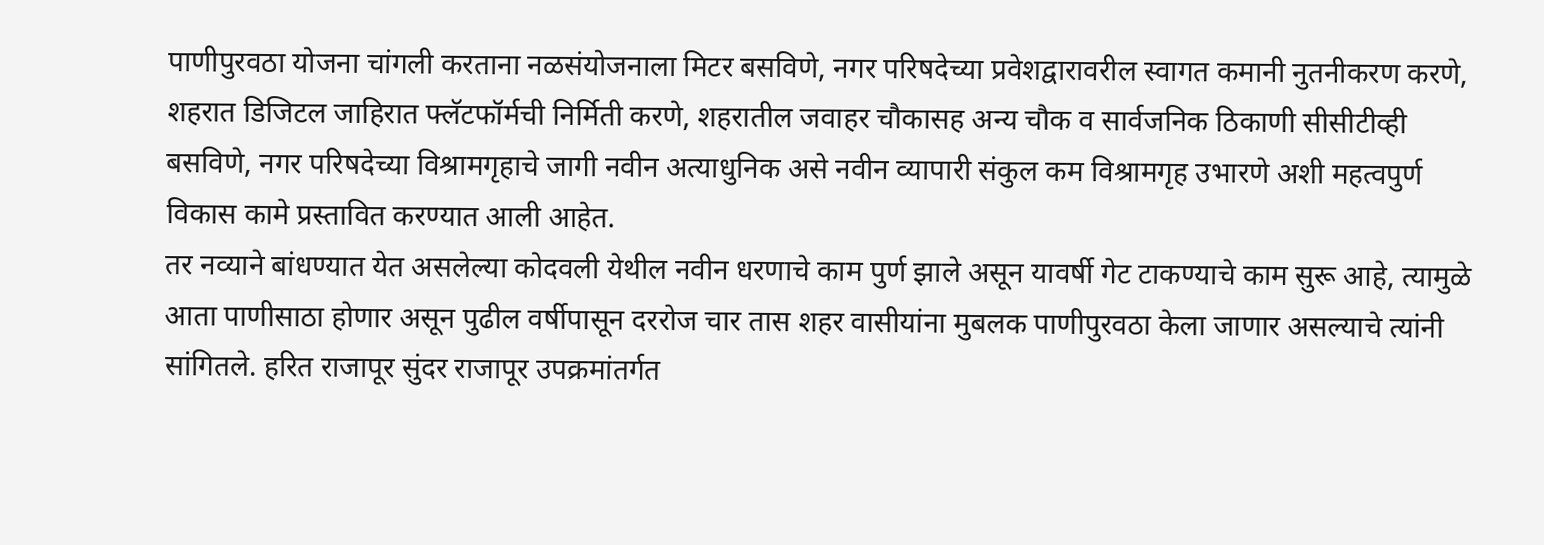पाणीपुरवठा योजना चांगली करताना नळसंयोजनाला मिटर बसविणे, नगर परिषदेच्या प्रवेशद्वारावरील स्वागत कमानी नुतनीकरण करणे, शहरात डिजिटल जाहिरात फ्लॅटफॉर्मची निर्मिती करणे, शहरातील जवाहर चौकासह अन्य चौक व सार्वजनिक ठिकाणी सीसीटीव्ही बसविणे, नगर परिषदेच्या विश्रामगृहाचे जागी नवीन अत्याधुनिक असे नवीन व्यापारी संकुल कम विश्रामगृह उभारणे अशी महत्वपुर्ण विकास कामे प्रस्तावित करण्यात आली आहेत.
तर नव्याने बांधण्यात येत असलेल्या कोदवली येथील नवीन धरणाचे काम पुर्ण झाले असून यावर्षी गेट टाकण्याचे काम सुरू आहे, त्यामुळे आता पाणीसाठा होणार असून पुढील वर्षीपासून दररोज चार तास शहर वासीयांना मुबलक पाणीपुरवठा केला जाणार असल्याचे त्यांनी सांगितले. हरित राजापूर सुंदर राजापूर उपक्रमांतर्गत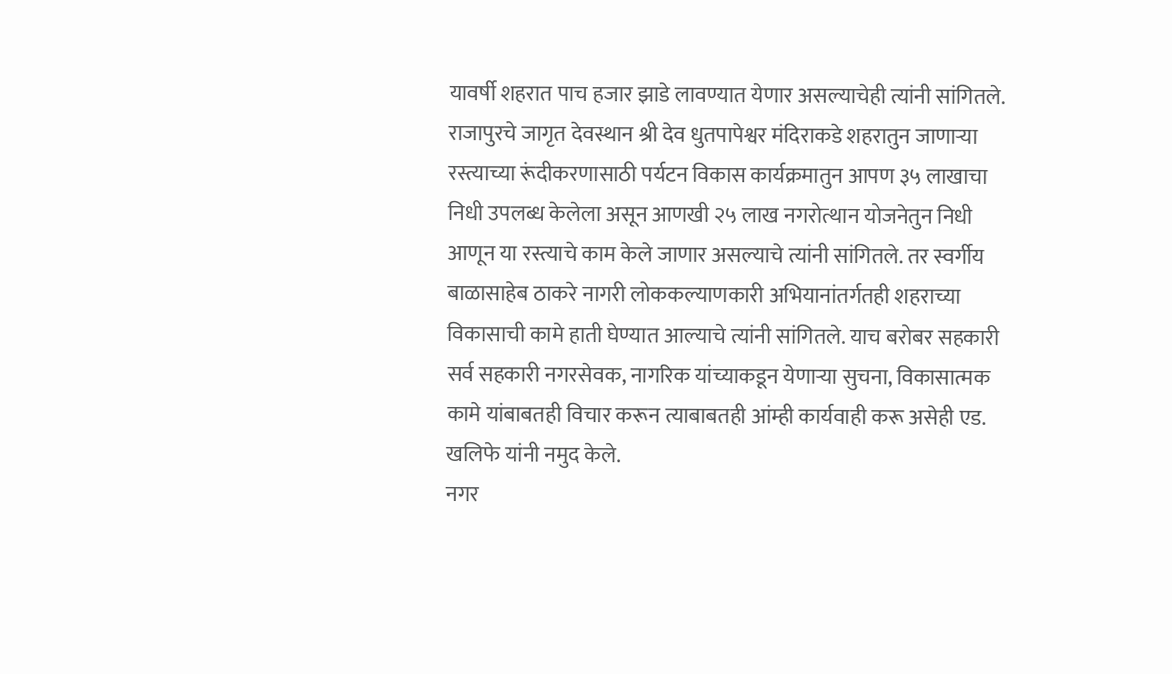यावर्षी शहरात पाच हजार झाडे लावण्यात येणार असल्याचेही त्यांनी सांगितले. राजापुरचे जागृत देवस्थान श्री देव धुतपापेश्वर मंदिराकडे शहरातुन जाणाऱ्या रस्त्याच्या रूंदीकरणासाठी पर्यटन विकास कार्यक्रमातुन आपण ३५ लाखाचा निधी उपलब्ध केलेला असून आणखी २५ लाख नगरोत्थान योजनेतुन निधी आणून या रस्त्याचे काम केले जाणार असल्याचे त्यांनी सांगितले. तर स्वर्गीय बाळासाहेब ठाकरे नागरी लोककल्याणकारी अभियानांतर्गतही शहराच्या विकासाची कामे हाती घेण्यात आल्याचे त्यांनी सांगितले. याच बरोबर सहकारी सर्व सहकारी नगरसेवक, नागरिक यांच्याकडून येणाऱ्या सुचना, विकासात्मक कामे यांबाबतही विचार करून त्याबाबतही आंम्ही कार्यवाही करू असेही एड. खलिफे यांनी नमुद केले.
नगर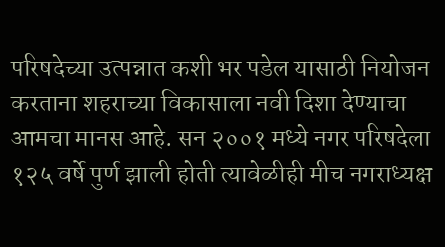परिषदेच्या उत्पन्नात कशी भर पडेल यासाठी नियोजन करताना शहराच्या विकासाला नवी दिशा देण्याचा आमचा मानस आहे. सन २००१ मध्ये नगर परिषदेला १२५ वर्षे पुर्ण झाली होती त्यावेळीही मीच नगराध्यक्ष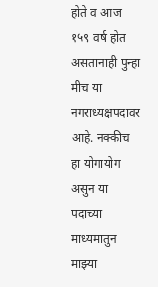होते व आज १५९ वर्ष होत असतानाही पुन्हा मीच या नगराध्यक्षपदावर आहे. नक्कीच हा योगायोग असुन या पदाच्या माध्यमातुन माझ्या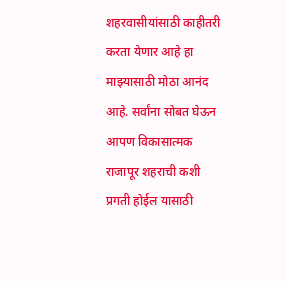शहरवासीयांसाठी काहीतरी करता येणार आहे हा माझ्यासाठी मोठा आनंद आहे. सर्वांना सोबत घेऊन आपण विकासात्मक राजापूर शहराची कशी प्रगती होईल यासाठी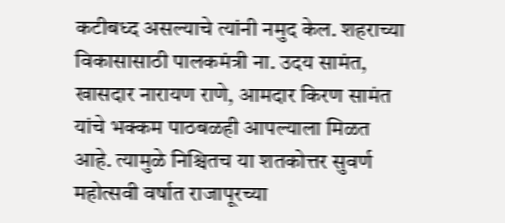कटीबध्द असल्याचे त्यांनी नमुद केल. शहराच्या विकासासाठी पालकमंत्री ना. उदय सामंत, खासदार नारायण राणे, आमदार किरण सामंत यांचे भक्कम पाठबळही आपल्याला मिळत आहे. त्यामुळे निश्चितच या शतकोत्तर सुवर्ण महोत्सवी वर्षात राजापूरच्या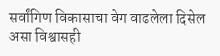सर्वांगिण विकासाचा वेग वाढलेला दिसेल असा विश्वासही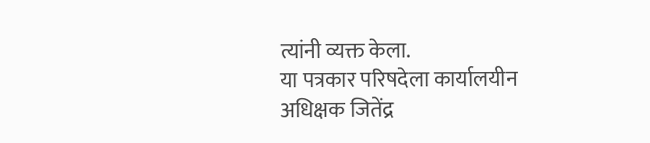त्यांनी व्यक्त केला.
या पत्रकार परिषदेला कार्यालयीन अधिक्षक जितेंद्र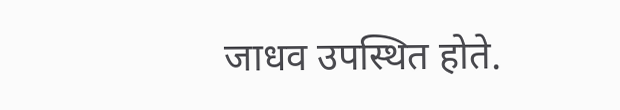जाधव उपस्थित होते.